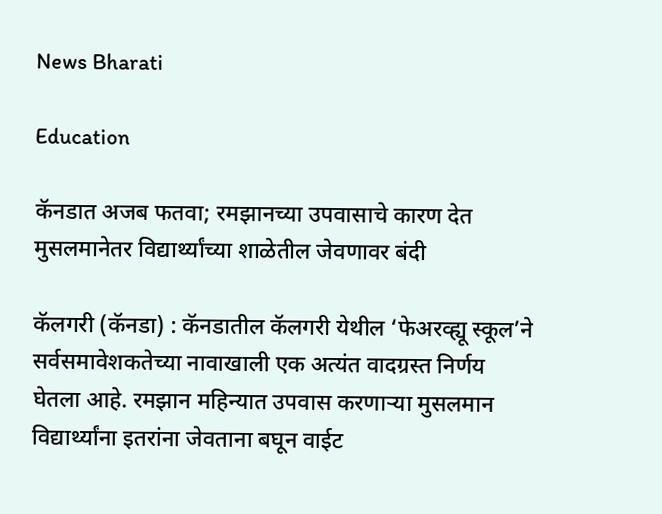News Bharati

Education

कॅनडात अजब फतवा; रमझानच्या उपवासाचे कारण देत मुसलमानेतर विद्यार्थ्यांच्या शाळेतील जेवणावर बंदी

कॅलगरी (कॅनडा) : कॅनडातील कॅलगरी येथील ‘फेअरव्ह्यू स्कूल’ने सर्वसमावेशकतेच्या नावाखाली एक अत्यंत वादग्रस्त निर्णय घेतला आहे. रमझान महिन्यात उपवास करणाऱ्या मुसलमान विद्यार्थ्यांना इतरांना जेवताना बघून वाईट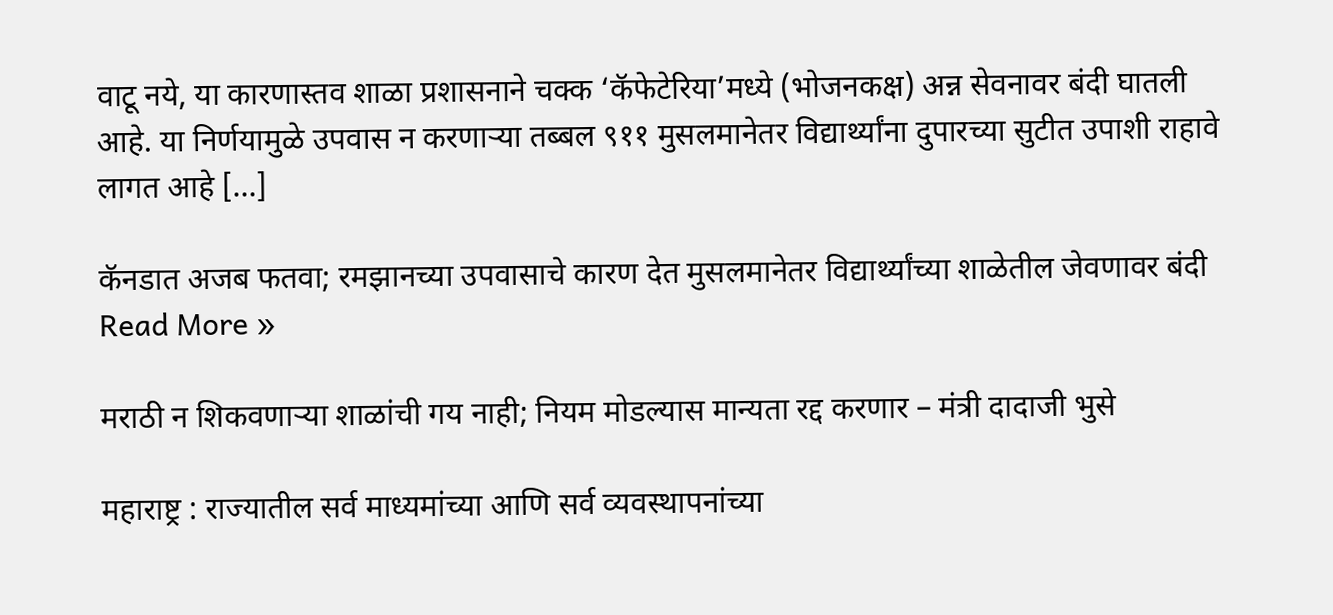वाटू नये, या कारणास्तव शाळा प्रशासनाने चक्क ‘कॅफेटेरिया’मध्ये (भोजनकक्ष) अन्न सेवनावर बंदी घातली आहे. या निर्णयामुळे उपवास न करणाऱ्या तब्बल ९११ मुसलमानेतर विद्यार्थ्यांना दुपारच्या सुटीत उपाशी राहावे लागत आहे […]

कॅनडात अजब फतवा; रमझानच्या उपवासाचे कारण देत मुसलमानेतर विद्यार्थ्यांच्या शाळेतील जेवणावर बंदी Read More »

मराठी न शिकवणाऱ्या शाळांची गय नाही; नियम मोडल्यास मान्यता रद्द करणार – मंत्री दादाजी भुसे

महाराष्ट्र : राज्यातील सर्व माध्यमांच्या आणि सर्व व्यवस्थापनांच्या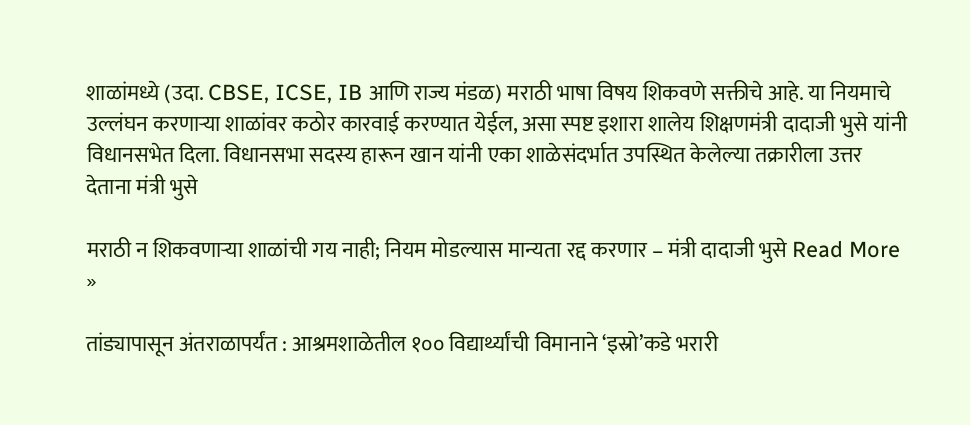शाळांमध्ये (उदा. CBSE, ICSE, IB आणि राज्य मंडळ) मराठी भाषा विषय शिकवणे सक्तीचे आहे. या नियमाचे उल्लंघन करणाऱ्या शाळांवर कठोर कारवाई करण्यात येईल, असा स्पष्ट इशारा शालेय शिक्षणमंत्री दादाजी भुसे यांनी विधानसभेत दिला. विधानसभा सदस्य हारून खान यांनी एका शाळेसंदर्भात उपस्थित केलेल्या तक्रारीला उत्तर देताना मंत्री भुसे

मराठी न शिकवणाऱ्या शाळांची गय नाही; नियम मोडल्यास मान्यता रद्द करणार – मंत्री दादाजी भुसे Read More »

तांड्यापासून अंतराळापर्यंत : आश्रमशाळेतील १०० विद्यार्थ्यांची विमानाने ‘इस्रो’कडे भरारी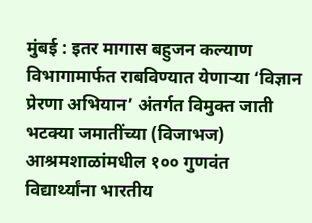मुंबई : इतर मागास बहुजन कल्याण विभागामार्फत राबविण्यात येणाऱ्या ‘विज्ञान प्रेरणा अभियान’ अंतर्गत विमुक्त जाती भटक्या जमातींच्या (विजाभज) आश्रमशाळांमधील १०० गुणवंत विद्यार्थ्यांना भारतीय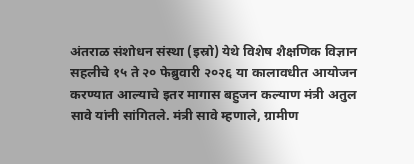अंतराळ संशोधन संस्था (इस्रो) येथे विशेष शैक्षणिक विज्ञान सहलीचे १५ ते २० फेब्रुवारी २०२६ या कालावधीत आयोजन करण्यात आल्याचे इतर मागास बहुजन कल्याण मंत्री अतुल सावे यांनी सांगितले. मंत्री सावे म्हणाले, ग्रामीण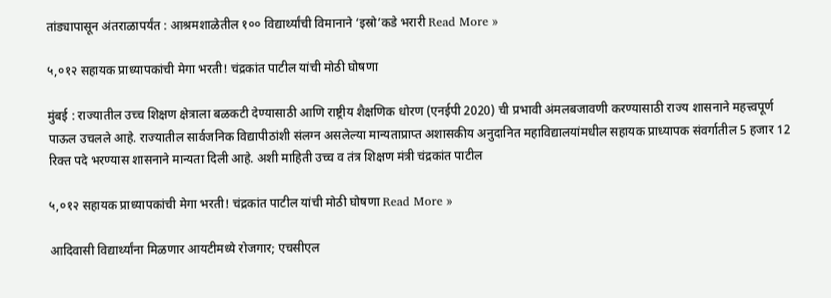तांड्यापासून अंतराळापर्यंत : आश्रमशाळेतील १०० विद्यार्थ्यांची विमानाने ‘इस्रो’कडे भरारी Read More »

५,०१२ सहायक प्राध्यापकांची मेगा भरती! चंद्रकांत पाटील यांची मोठी घोषणा

मुंबई : राज्यातील उच्च शिक्षण क्षेत्राला बळकटी देण्यासाठी आणि राष्ट्रीय शैक्षणिक धोरण (एनईपी 2020) ची प्रभावी अंमलबजावणी करण्यासाठी राज्य शासनाने महत्त्वपूर्ण पाऊल उचलले आहे. राज्यातील सार्वजनिक विद्यापीठांशी संलग्न असलेल्या मान्यताप्राप्त अशासकीय अनुदानित महाविद्यालयांमधील सहायक प्राध्यापक संवर्गातील 5 हजार 12 रिक्त पदे भरण्यास शासनाने मान्यता दिली आहे. अशी माहिती उच्च व तंत्र शिक्षण मंत्री चंद्रकांत पाटील

५,०१२ सहायक प्राध्यापकांची मेगा भरती! चंद्रकांत पाटील यांची मोठी घोषणा Read More »

आदिवासी विद्यार्थ्यांना मिळणार आयटीमध्ये रोजगार; एचसीएल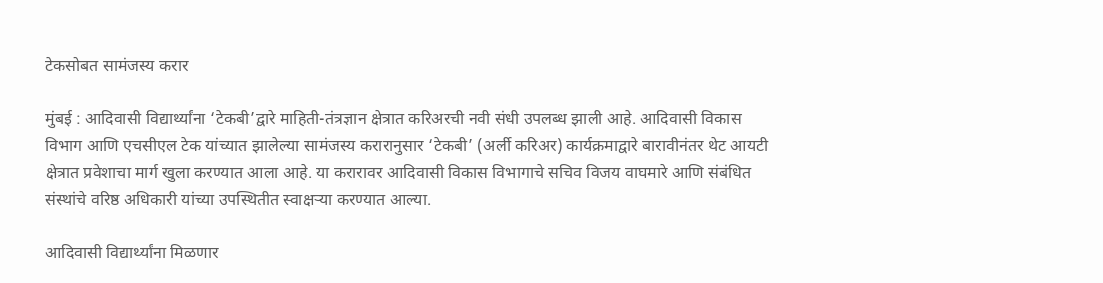टेकसोबत सामंजस्य करार

मुंबई : आदिवासी विद्यार्थ्यांना ‘टेकबी’द्वारे माहिती-तंत्रज्ञान क्षेत्रात करिअरची नवी संधी उपलब्ध झाली आहे. आदिवासी विकास विभाग आणि एचसीएल टेक यांच्यात झालेल्या सामंजस्य करारानुसार ‘टेकबी’ (अर्ली करिअर) कार्यक्रमाद्वारे बारावीनंतर थेट आयटी क्षेत्रात प्रवेशाचा मार्ग खुला करण्यात आला आहे. या करारावर आदिवासी विकास विभागाचे सचिव विजय वाघमारे आणि संबंधित संस्थांचे वरिष्ठ अधिकारी यांच्या उपस्थितीत स्वाक्षऱ्या करण्यात आल्या.

आदिवासी विद्यार्थ्यांना मिळणार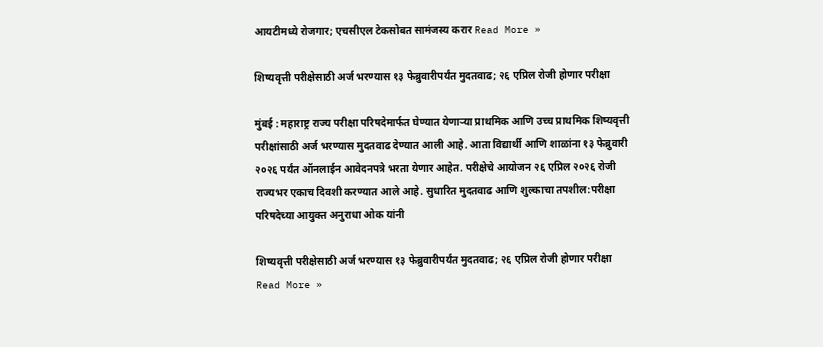आयटीमध्ये रोजगार; एचसीएल टेकसोबत सामंजस्य करार Read More »

शिष्यवृत्ती परीक्षेसाठी अर्ज भरण्यास १३ फेब्रुवारीपर्यंत मुदतवाढ; २६ एप्रिल रोजी होणार परीक्षा

मुंबई : महाराष्ट्र राज्य परीक्षा परिषदेमार्फत घेण्यात येणाऱ्या प्राथमिक आणि उच्च प्राथमिक शिष्यवृत्ती परीक्षांसाठी अर्ज भरण्यास मुदतवाढ देण्यात आली आहे. आता विद्यार्थी आणि शाळांना १३ फेब्रुवारी २०२६ पर्यंत ऑनलाईन आवेदनपत्रे भरता येणार आहेत. परीक्षेचे आयोजन २६ एप्रिल २०२६ रोजी राज्यभर एकाच दिवशी करण्यात आले आहे. सुधारित मुदतवाढ आणि शुल्काचा तपशील:परीक्षा परिषदेच्या आयुक्त अनुराधा ओक यांनी

शिष्यवृत्ती परीक्षेसाठी अर्ज भरण्यास १३ फेब्रुवारीपर्यंत मुदतवाढ; २६ एप्रिल रोजी होणार परीक्षा Read More »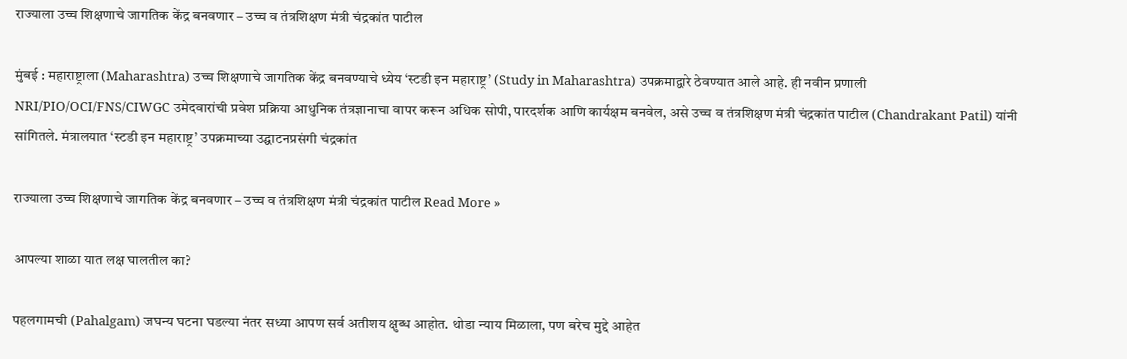राज्याला उच्च शिक्षणाचे जागतिक केंद्र बनवणार – उच्च व तंत्रशिक्षण मंत्री चंद्रकांत पाटील

मुंबई : महाराष्ट्राला (Maharashtra) उच्च शिक्षणाचे जागतिक केंद्र बनवण्याचे ध्येय ‘स्टडी इन महाराष्ट्र’ (Study in Maharashtra) उपक्रमाद्वारे ठेवण्यात आले आहे. ही नवीन प्रणाली NRI/PIO/OCI/FNS/CIWGC उमेदवारांची प्रवेश प्रक्रिया आधुनिक तंत्रज्ञानाचा वापर करून अधिक सोपी, पारदर्शक आणि कार्यक्षम बनवेल, असे उच्च व तंत्रशिक्षण मंत्री चंद्रकांत पाटील (Chandrakant Patil) यांनी सांगितले. मंत्रालयात ‘स्टडी इन महाराष्ट्र’ उपक्रमाच्या उद्घाटनप्रसंगी चंद्रकांत

राज्याला उच्च शिक्षणाचे जागतिक केंद्र बनवणार – उच्च व तंत्रशिक्षण मंत्री चंद्रकांत पाटील Read More »

आपल्या शाळा यात लक्ष घालतील का?

पहलगामची (Pahalgam) जघन्य घटना घडल्या नंतर सध्या आपण सर्व अतीशय क्षुब्ध आहोत. थोडा न्याय मिळाला, पण बरेच मुद्दे आहेत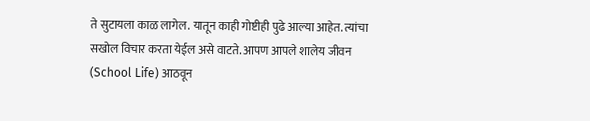ते सुटायला काळ लागेल. यातून काही गोष्टीही पुढे आल्या आहेत. त्यांचा सखोल विचार करता येईल असे वाटते. आपण आपले शालेय जीवन (School Life) आठवून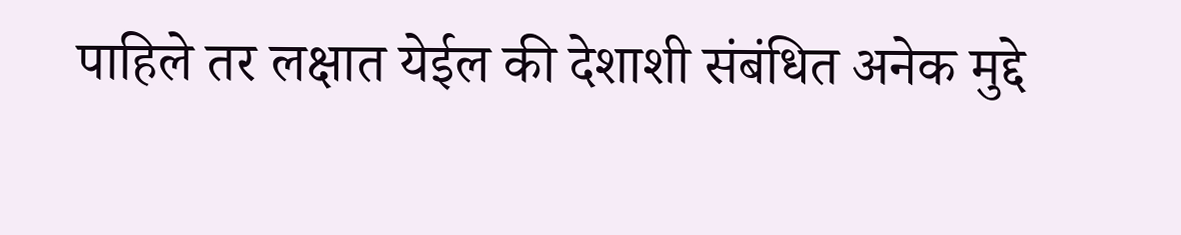पाहिले तर लक्षात येईल की देशाशी संबंधित अनेक मुद्दे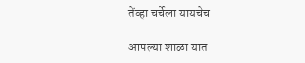तेंव्हा चर्चेला यायचेच

आपल्या शाळा यात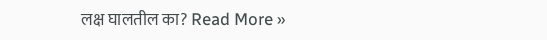लक्ष घालतील का? Read More »